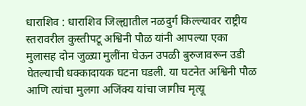धाराशिव : धाराशिव जिल्ह्यातील नळदुर्ग किल्ल्यावर राष्ट्रीय स्तरावरील कुस्तीपटू अश्विनी पौळ यांनी आपल्या एका मुलासह दोन जुळ्या मुलींना घेऊन उपळी बुरुजावरून उडी घेतल्याची धक्कादायक घटना घडली. या घटनेत अश्विनी पौळ आणि त्यांचा मुलगा अजिंक्य यांचा जागीच मृत्यू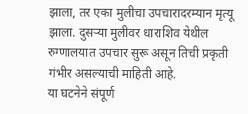झाला, तर एका मुलीचा उपचारादरम्यान मृत्यू झाला. दुसऱ्या मुलीवर धाराशिव येथील रुग्णालयात उपचार सुरू असून तिची प्रकृती गंभीर असल्याची माहिती आहे.
या घटनेने संपूर्ण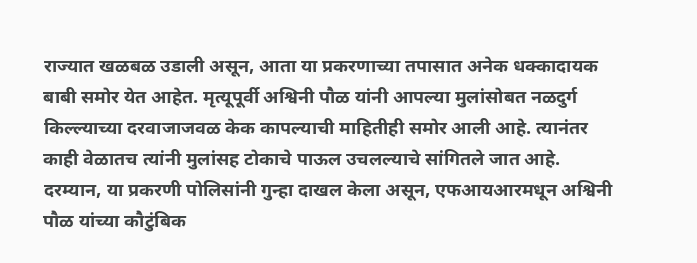राज्यात खळबळ उडाली असून, आता या प्रकरणाच्या तपासात अनेक धक्कादायक बाबी समोर येत आहेत. मृत्यूपूर्वी अश्विनी पौळ यांनी आपल्या मुलांसोबत नळदुर्ग किल्ल्याच्या दरवाजाजवळ केक कापल्याची माहितीही समोर आली आहे. त्यानंतर काही वेळातच त्यांनी मुलांसह टोकाचे पाऊल उचलल्याचे सांगितले जात आहे.
दरम्यान, या प्रकरणी पोलिसांनी गुन्हा दाखल केला असून, एफआयआरमधून अश्विनी पौळ यांच्या कौटुंबिक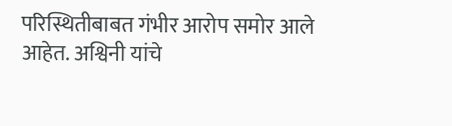परिस्थितीबाबत गंभीर आरोप समोर आले आहेत. अश्विनी यांचे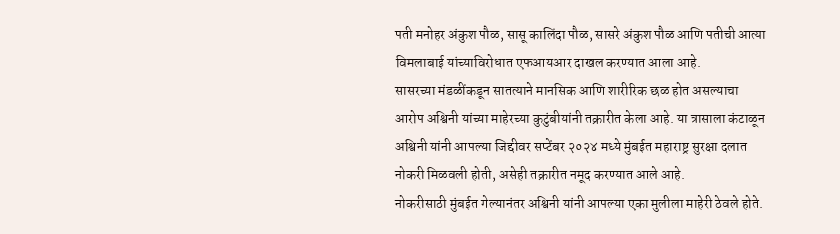पती मनोहर अंकुश पौळ, सासू कालिंदा पौळ, सासरे अंकुश पौळ आणि पतीची आत्या विमलाबाई यांच्याविरोधात एफआयआर दाखल करण्यात आला आहे.
सासरच्या मंडळींकडून सातत्याने मानसिक आणि शारीरिक छळ होत असल्याचा आरोप अश्विनी यांच्या माहेरच्या कुटुंबीयांनी तक्रारीत केला आहे. या त्रासाला कंटाळून अश्विनी यांनी आपल्या जिद्दीवर सप्टेंबर २०२४ मध्ये मुंबईत महाराष्ट्र सुरक्षा दलात नोकरी मिळवली होती, असेही तक्रारीत नमूद करण्यात आले आहे.
नोकरीसाठी मुंबईत गेल्यानंतर अश्विनी यांनी आपल्या एका मुलीला माहेरी ठेवले होते.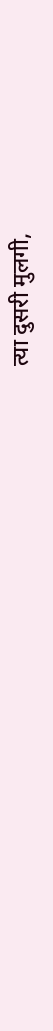त्या दुसरी मुलगी,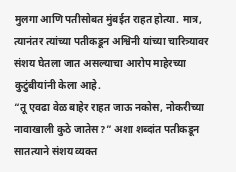मुलगा आणि पतीसोबत मुंबईत राहत होत्या. मात्र, त्यानंतर त्यांच्या पतीकडून अश्विनी यांच्या चारित्र्यावर संशय घेतला जात असल्याचा आरोप माहेरच्या कुटुंबीयांनी केला आहे.
“तू एवढा वेळ बाहेर राहत जाऊ नकोस, नोकरीच्या नावाखाली कुठे जातेस?” अशा शब्दांत पतीकडून सातत्याने संशय व्यक्त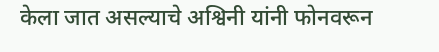केला जात असल्याचे अश्विनी यांनी फोनवरून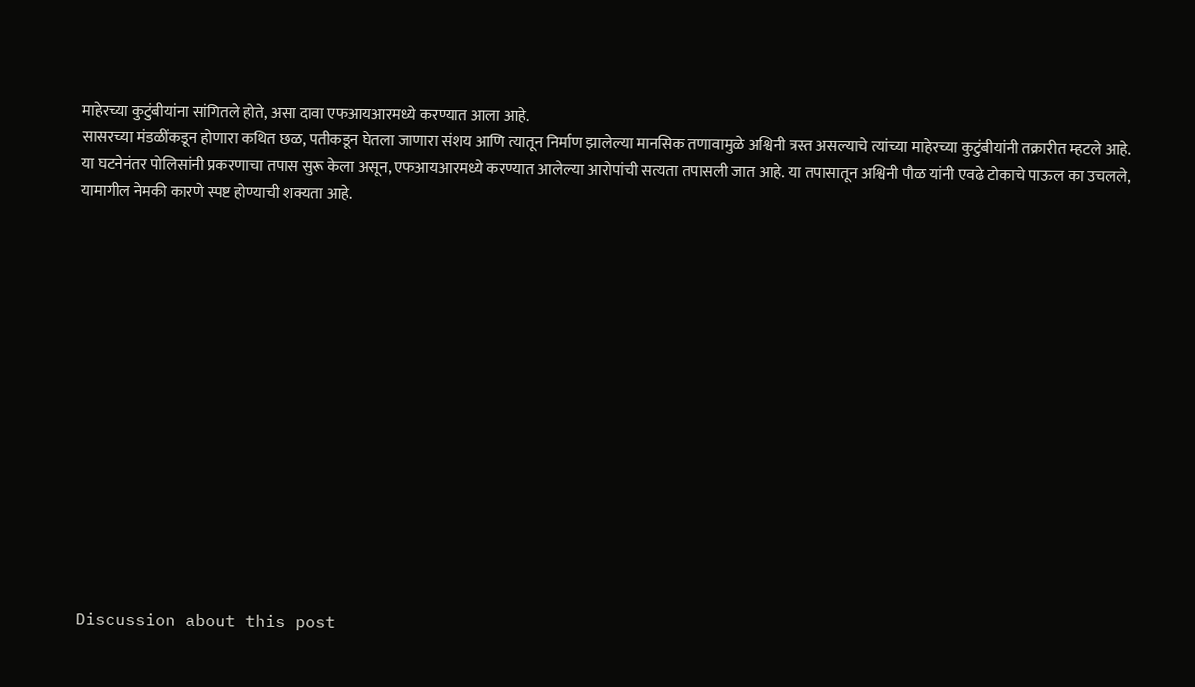माहेरच्या कुटुंबीयांना सांगितले होते, असा दावा एफआयआरमध्ये करण्यात आला आहे.
सासरच्या मंडळींकडून होणारा कथित छळ, पतीकडून घेतला जाणारा संशय आणि त्यातून निर्माण झालेल्या मानसिक तणावामुळे अश्विनी त्रस्त असल्याचे त्यांच्या माहेरच्या कुटुंबीयांनी तक्रारीत म्हटले आहे.
या घटनेनंतर पोलिसांनी प्रकरणाचा तपास सुरू केला असून, एफआयआरमध्ये करण्यात आलेल्या आरोपांची सत्यता तपासली जात आहे. या तपासातून अश्विनी पौळ यांनी एवढे टोकाचे पाऊल का उचलले, यामागील नेमकी कारणे स्पष्ट होण्याची शक्यता आहे.















Discussion about this post